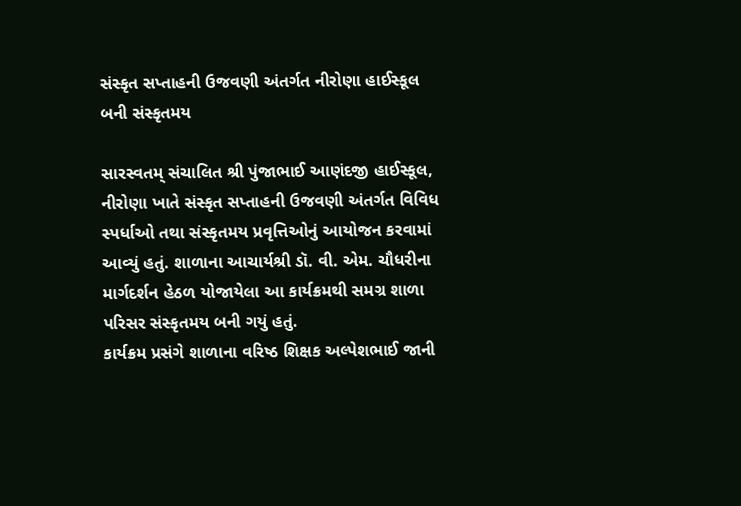સંસ્કૃત સપ્તાહની ઉજવણી અંતર્ગત નીરોણા હાઈસ્કૂલ બની સંસ્કૃતમય

સારસ્વતમ્ સંચાલિત શ્રી પુંજાભાઈ આણંદજી હાઈસ્કૂલ, નીરોણા ખાતે સંસ્કૃત સપ્તાહની ઉજવણી અંતર્ગત વિવિધ સ્પર્ધાઓ તથા સંસ્કૃતમય પ્રવૃત્તિઓનું આયોજન કરવામાં આવ્યું હતું. શાળાના આચાર્યશ્રી ડૉ. વી. એમ. ચૌધરીના માર્ગદર્શન હેઠળ યોજાયેલા આ કાર્યક્રમથી સમગ્ર શાળા પરિસર સંસ્કૃતમય બની ગયું હતું.
કાર્યક્રમ પ્રસંગે શાળાના વરિષ્ઠ શિક્ષક અલ્પેશભાઈ જાની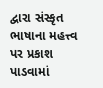દ્વારા સંસ્કૃત ભાષાના મહત્ત્વ પર પ્રકાશ પાડવામાં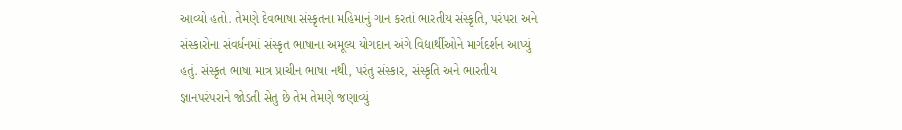આવ્યો હતો. તેમણે દેવભાષા સંસ્કૃતના મહિમાનું ગાન કરતાં ભારતીય સંસ્કૃતિ, પરંપરા અને સંસ્કારોના સંવર્ધનમાં સંસ્કૃત ભાષાના અમૂલ્ય યોગદાન અંગે વિદ્યાર્થીઓને માર્ગદર્શન આપ્યું હતું. સંસ્કૃત ભાષા માત્ર પ્રાચીન ભાષા નથી, પરંતુ સંસ્કાર, સંસ્કૃતિ અને ભારતીય જ્ઞાનપરંપરાને જોડતી સેતુ છે તેમ તેમણે જણાવ્યું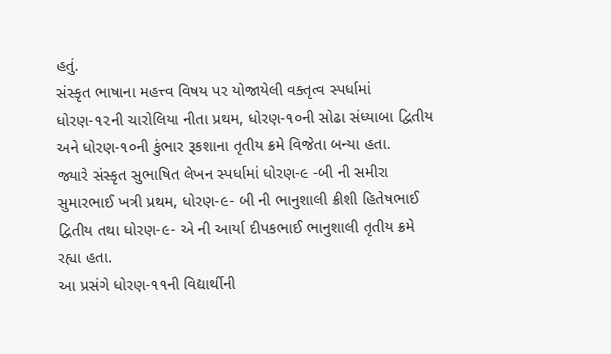હતું.
સંસ્કૃત ભાષાના મહત્ત્વ વિષય પર યોજાયેલી વક્તૃત્વ સ્પર્ધામાં ધોરણ-૧૨ની ચારોલિયા નીતા પ્રથમ, ધોરણ-૧૦ની સોઢા સંધ્યાબા દ્વિતીય અને ધોરણ-૧૦ની કુંભાર રૂકશાના તૃતીય ક્રમે વિજેતા બન્યા હતા.
જ્યારે સંસ્કૃત સુભાષિત લેખન સ્પર્ધામાં ધોરણ-૯ -બી ની સમીરા સુમારભાઈ ખત્રી પ્રથમ, ધોરણ-૯- બી ની ભાનુશાલી ક્રીશી હિતેષભાઈ દ્વિતીય તથા ધોરણ-૯- એ ની આર્યા દીપકભાઈ ભાનુશાલી તૃતીય ક્રમે રહ્યા હતા.
આ પ્રસંગે ધોરણ-૧૧ની વિદ્યાર્થીની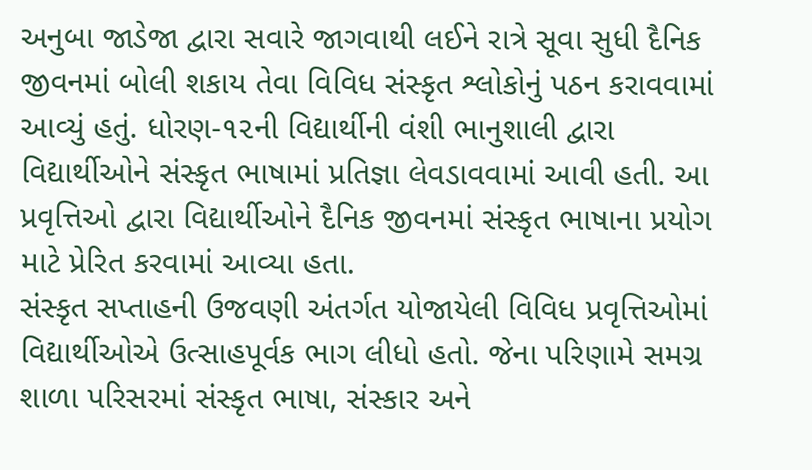અનુબા જાડેજા દ્વારા સવારે જાગવાથી લઈને રાત્રે સૂવા સુધી દૈનિક જીવનમાં બોલી શકાય તેવા વિવિધ સંસ્કૃત શ્લોકોનું પઠન કરાવવામાં આવ્યું હતું. ધોરણ-૧૨ની વિદ્યાર્થીની વંશી ભાનુશાલી દ્વારા વિદ્યાર્થીઓને સંસ્કૃત ભાષામાં પ્રતિજ્ઞા લેવડાવવામાં આવી હતી. આ પ્રવૃત્તિઓ દ્વારા વિદ્યાર્થીઓને દૈનિક જીવનમાં સંસ્કૃત ભાષાના પ્રયોગ માટે પ્રેરિત કરવામાં આવ્યા હતા.
સંસ્કૃત સપ્તાહની ઉજવણી અંતર્ગત યોજાયેલી વિવિધ પ્રવૃત્તિઓમાં વિદ્યાર્થીઓએ ઉત્સાહપૂર્વક ભાગ લીધો હતો. જેના પરિણામે સમગ્ર શાળા પરિસરમાં સંસ્કૃત ભાષા, સંસ્કાર અને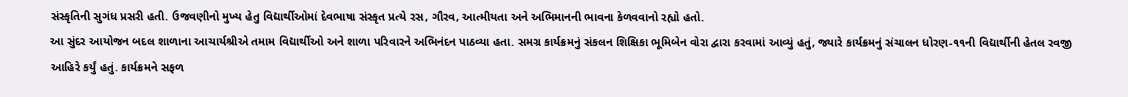સંસ્કૃતિની સુગંધ પ્રસરી હતી. ઉજવણીનો મુખ્ય હેતુ વિદ્યાર્થીઓમાં દેવભાષા સંસ્કૃત પ્રત્યે રસ, ગૌરવ, આત્મીયતા અને અભિમાનની ભાવના કેળવવાનો રહ્યો હતો.
આ સુંદર આયોજન બદલ શાળાના આચાર્યશ્રીએ તમામ વિદ્યાર્થીઓ અને શાળા પરિવારને અભિનંદન પાઠવ્યા હતા. સમગ્ર કાર્યક્રમનું સંકલન શિક્ષિકા ભૂમિબેન વોરા દ્વારા કરવામાં આવ્યું હતું, જ્યારે કાર્યક્રમનું સંચાલન ધોરણ-૧૧ની વિદ્યાર્થીની હેતલ રવજી આહિરે કર્યું હતું. કાર્યક્રમને સફળ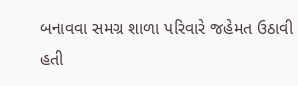બનાવવા સમગ્ર શાળા પરિવારે જહેમત ઉઠાવી હતી